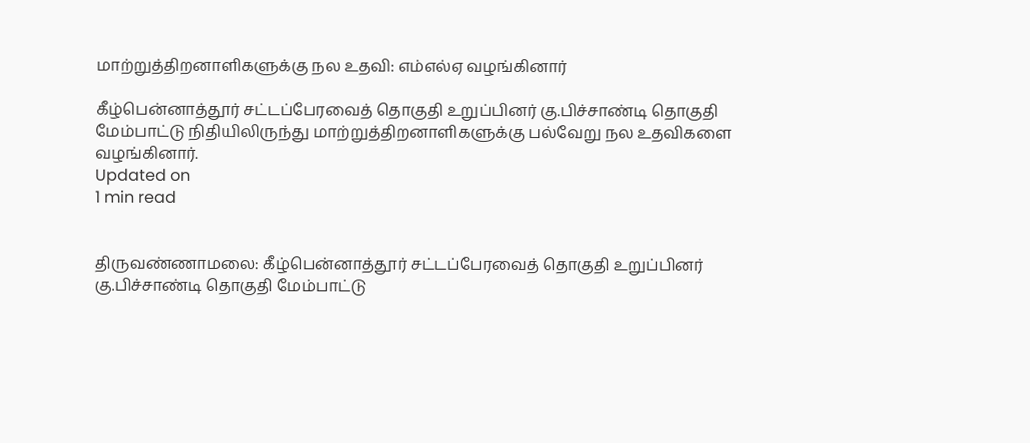மாற்றுத்திறனாளிகளுக்கு நல உதவி: எம்எல்ஏ வழங்கினார்

கீழ்பென்னாத்தூர் சட்டப்பேரவைத் தொகுதி உறுப்பினர் கு.பிச்சாண்டி தொகுதி மேம்பாட்டு நிதியிலிருந்து மாற்றுத்திறனாளிகளுக்கு பல்வேறு நல உதவிகளை வழங்கினார்.
Updated on
1 min read


திருவண்ணாமலை: கீழ்பென்னாத்தூர் சட்டப்பேரவைத் தொகுதி உறுப்பினர் கு.பிச்சாண்டி தொகுதி மேம்பாட்டு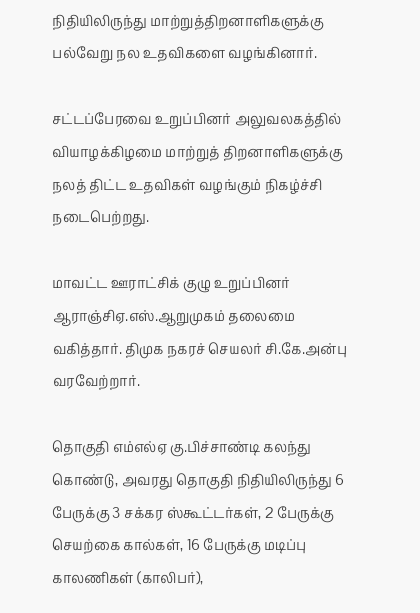நிதியிலிருந்து மாற்றுத்திறனாளிகளுக்கு பல்வேறு நல உதவிகளை வழங்கினார்.

சட்டப்பேரவை உறுப்பினர் அலுவலகத்தில் வியாழக்கிழமை மாற்றுத் திறனாளிகளுக்கு நலத் திட்ட உதவிகள் வழங்கும் நிகழ்ச்சி நடைபெற்றது.

மாவட்ட ஊராட்சிக் குழு உறுப்பினர் ஆராஞ்சிஏ.எஸ்.ஆறுமுகம் தலைமை வகித்தார். திமுக நகரச் செயலர் சி.கே.அன்பு வரவேற்றார்.

தொகுதி எம்எல்ஏ கு.பிச்சாண்டி கலந்து கொண்டு, அவரது தொகுதி நிதியிலிருந்து 6 பேருக்கு 3 சக்கர ஸ்கூட்டர்கள், 2 பேருக்கு செயற்கை கால்கள், 16 பேருக்கு மடிப்பு காலணிகள் (காலிபர்),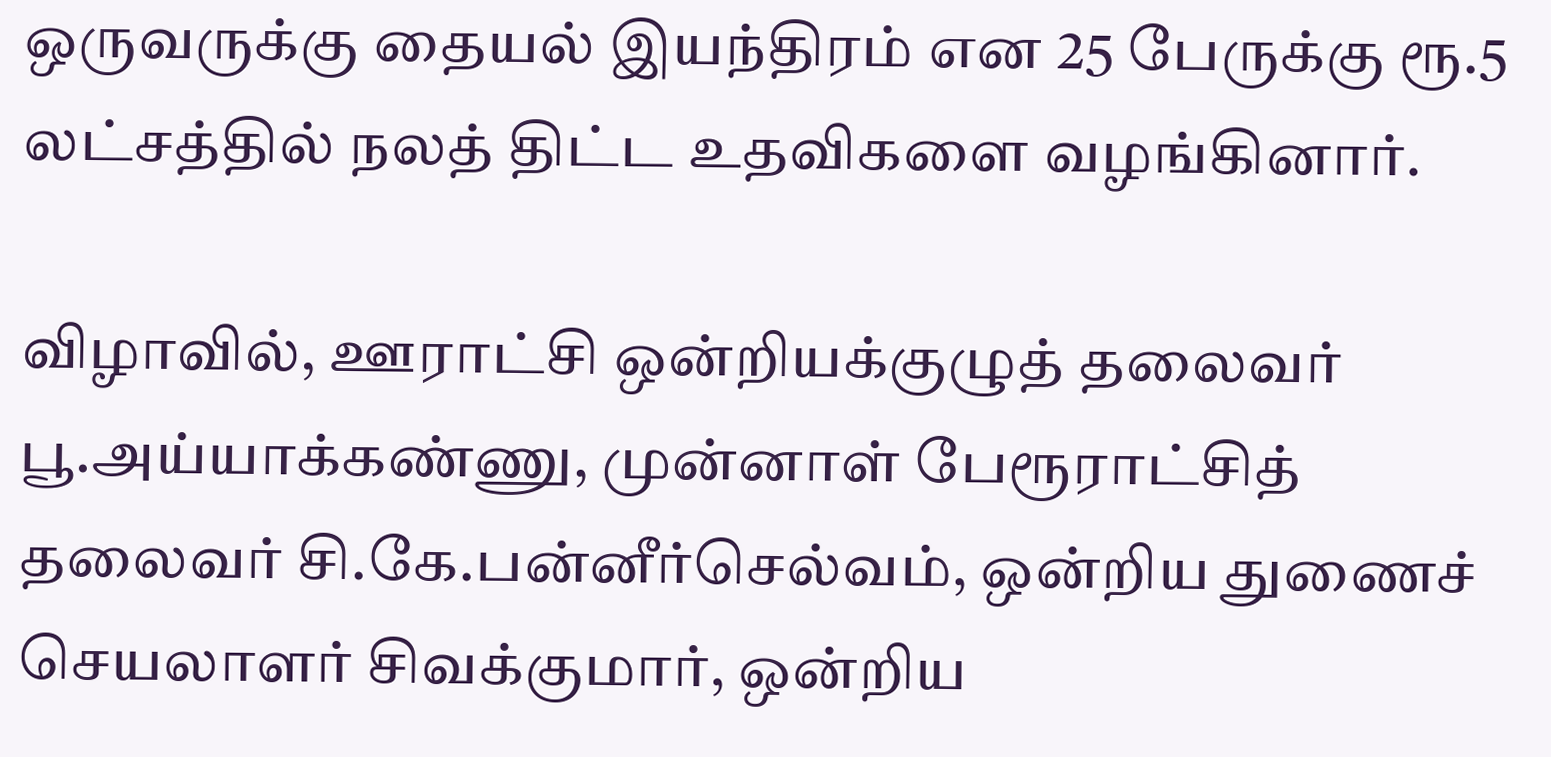ஒருவருக்கு தையல் இயந்திரம் என 25 பேருக்கு ரூ.5 லட்சத்தில் நலத் திட்ட உதவிகளை வழங்கினார்.

விழாவில், ஊராட்சி ஒன்றியக்குழுத் தலைவர் பூ.அய்யாக்கண்ணு, முன்னாள் பேரூராட்சித் தலைவர் சி.கே.பன்னீர்செல்வம், ஒன்றிய துணைச் செயலாளர் சிவக்குமார், ஒன்றிய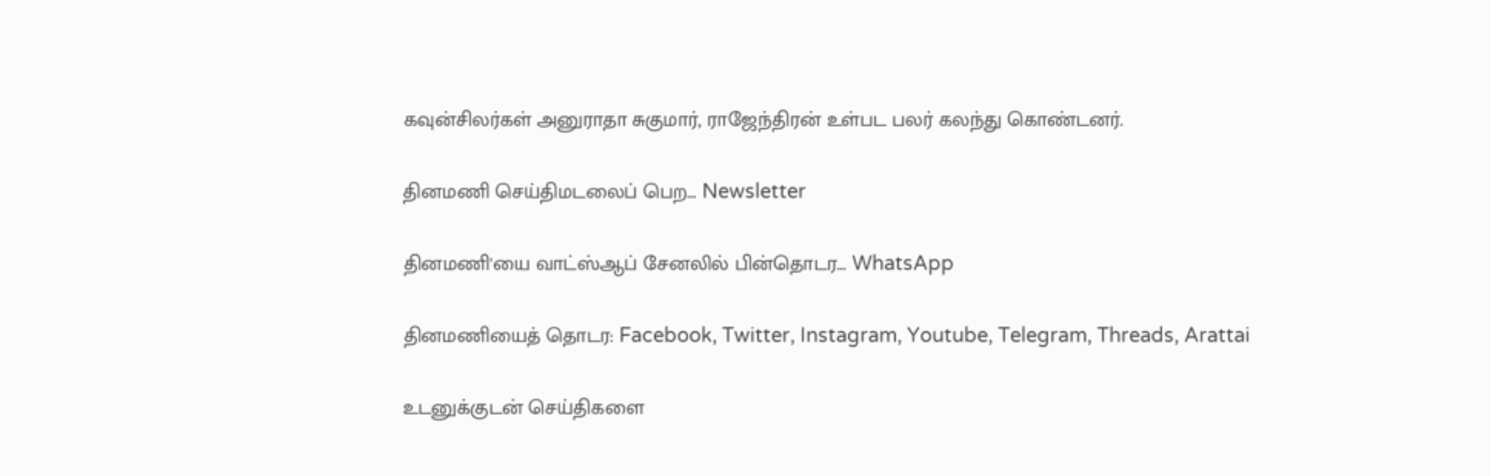கவுன்சிலர்கள் அனுராதா சுகுமார், ராஜேந்திரன் உள்பட பலர் கலந்து கொண்டனர்.

தினமணி செய்திமடலைப் பெற... Newsletter

தினமணி'யை வாட்ஸ்ஆப் சேனலில் பின்தொடர... WhatsApp

தினமணியைத் தொடர: Facebook, Twitter, Instagram, Youtube, Telegram, Threads, Arattai

உடனுக்குடன் செய்திகளை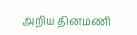அறிய தினமணி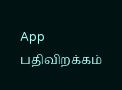App பதிவிறக்கம்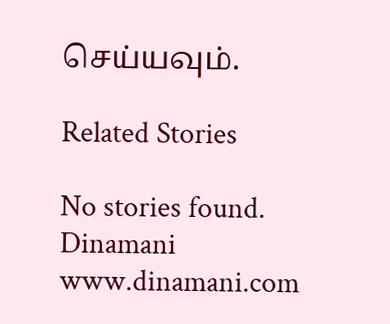செய்யவும்.

Related Stories

No stories found.
Dinamani
www.dinamani.com